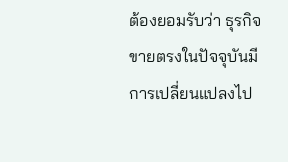ต้องยอมรับว่า ธุรกิจขายตรงในปัจจุบันมีการเปลี่ยนแปลงไป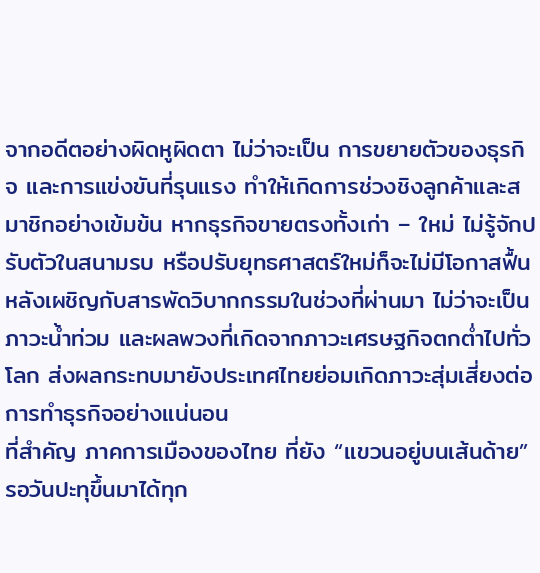จากอดีตอย่างผิดหูผิดตา ไม่ว่าจะเป็น การขยายตัวของธุรกิจ และการแข่งขันที่รุนแรง ทำให้เกิดการช่วงชิงลูกค้าและสมาชิกอย่างเข้มข้น หากธุรกิจขายตรงทั้งเก่า – ใหม่ ไม่รู้จักปรับตัวในสนามรบ หรือปรับยุทธศาสตร์ใหม่ก็จะไม่มีโอกาสฟื้น หลังเผชิญกับสารพัดวิบากกรรมในช่วงที่ผ่านมา ไม่ว่าจะเป็น ภาวะน้ำท่วม และผลพวงที่เกิดจากภาวะเศรษฐกิจตกต่ำไปทั่วโลก ส่งผลกระทบมายังประเทศไทยย่อมเกิดภาวะสุ่มเสี่ยงต่อการทำธุรกิจอย่างแน่นอน
ที่สำคัญ ภาคการเมืองของไทย ที่ยัง “แขวนอยู่บนเส้นด้าย” รอวันปะทุขึ้นมาได้ทุก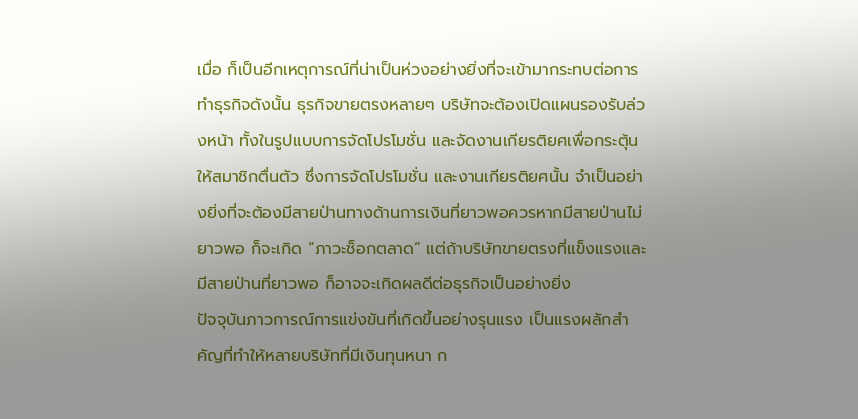เมื่อ ก็เป็นอีกเหตุการณ์ที่น่าเป็นห่วงอย่างยิ่งที่จะเข้ามากระทบต่อการทำธุรกิจดังนั้น ธุรกิจขายตรงหลายๆ บริษัทจะต้องเปิดแผนรองรับล่วงหน้า ทั้งในรูปแบบการจัดโปรโมชั่น และจัดงานเกียรติยศเพื่อกระตุ้นให้สมาชิกตื่นตัว ซึ่งการจัดโปรโมชั่น และงานเกียรติยศนั้น จำเป็นอย่างยิ่งที่จะต้องมีสายป่านทางด้านการเงินที่ยาวพอควรหากมีสายป่านไม่ยาวพอ ก็จะเกิด “ภาวะช็อกตลาด” แต่ถ้าบริษัทขายตรงที่แข็งแรงและมีสายป่านที่ยาวพอ ก็อาจจะเกิดผลดีต่อธุรกิจเป็นอย่างยิ่ง
ปัจจุบันภาวการณ์การแข่งขันที่เกิดขึ้นอย่างรุนแรง เป็นแรงผลักสำคัญที่ทำให้หลายบริษัทที่มีเงินทุนหนา ก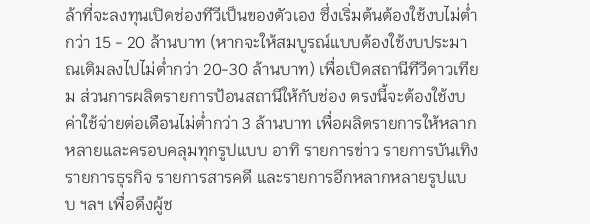ล้าที่จะลงทุนเปิดช่องทีวีเป็นของตัวเอง ซึ่งเริ่มต้นต้องใช้งบไม่ต่ำกว่า 15 - 20 ล้านบาท (หากจะให้สมบูรณ์แบบต้องใช้งบประมาณเติมลงไปไม่ต่ำกว่า 20-30 ล้านบาท) เพื่อเปิดสถานีทีวีดาวเทียม ส่วนการผลิตรายการป้อนสถานีให้กับช่อง ตรงนี้จะต้องใช้งบค่าใช้จ่ายต่อเดือนไม่ต่ำกว่า 3 ล้านบาท เพื่อผลิตรายการให้หลากหลายและครอบคลุมทุกรูปแบบ อาทิ รายการข่าว รายการบันเทิง รายการธุรกิจ รายการสารคดี และรายการอีกหลากหลายรูปแบบ ฯลฯ เพื่อดึงผู้ช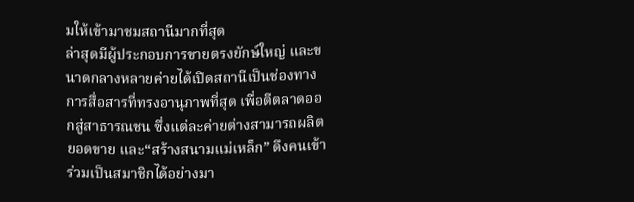มให้เข้ามาชมสถานีมากที่สุด
ล่าสุดมีผู้ประกอบการขายตรงยักษ์ใหญ่ และขนาดกลางหลายค่ายได้เปิดสถานีเป็นช่องทางการสื่อสารที่ทรงอานุภาพที่สุด เพื่อตีตลาดออกสู่สาธารณชน ซึ่งแต่ละค่ายต่างสามารถผลิตยอดขาย และ“สร้างสนามแม่เหล็ก” ดึงคนเข้าร่วมเป็นสมาชิกได้อย่างมา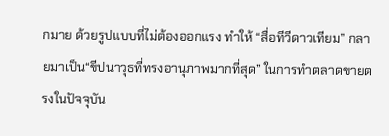กมาย ด้วยรูปแบบที่ไม่ต้องออกแรง ทำให้ “สื่อทีวีดาวเทียม” กลายมาเป็น“ขีปนาวุธที่ทรงอานุภาพมากที่สุด” ในการทำตลาดขายตรงในปัจจุบัน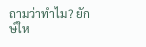ถามว่าทำไม? ยักษ์ให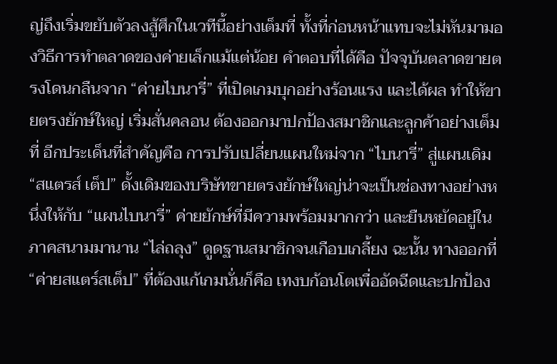ญ่ถึงเริ่มขยับตัวลงสู้ศึกในเวทีนี้อย่างเต็มที่ ทั้งที่ก่อนหน้าแทบจะไม่หันมามองวิธีการทำตลาดของค่ายเล็กแม้แต่น้อย คำตอบที่ได้คือ ปัจจุบันตลาดขายตรงโดนกลืนจาก “ค่ายไบนารี่” ที่เปิดเกมบุกอย่างร้อนแรง และได้ผล ทำให้ขายตรงยักษ์ใหญ่ เริ่มสั่นคลอน ต้องออกมาปกป้องสมาชิกและลูกค้าอย่างเต็มที่ อีกประเด็นที่สำคัญคือ การปรับเปลี่ยนแผนใหม่จาก “ไบนารี่” สู่แผนเดิม “สแตรส์ เต็ป” ดั้งเดิมของบริษัทขายตรงยักษ์ใหญ่น่าจะเป็นช่องทางอย่างหนึ่งให้กับ “แผนไบนารี่” ค่ายยักษ์ที่มีความพร้อมมากกว่า และยืนหยัดอยู่ในภาคสนามมานาน “ไล่ถลุง” ดูดฐานสมาชิกจนเกือบเกลี้ยง ฉะนั้น ทางออกที่ “ค่ายสแตร์สเต็ป” ที่ต้องแก้เกมนั่นก็คือ เทงบก้อนโตเพื่ออัดฉีดและปกป้อง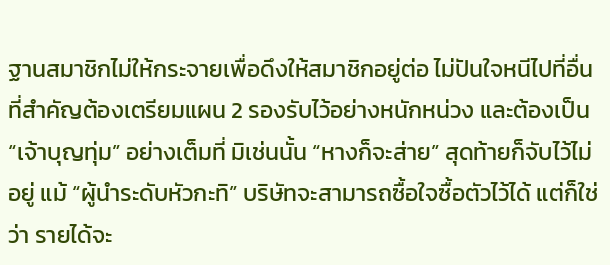ฐานสมาชิกไม่ให้กระจายเพื่อดึงให้สมาชิกอยู่ต่อ ไม่ปันใจหนีไปที่อื่น
ที่สำคัญต้องเตรียมแผน 2 รองรับไว้อย่างหนักหน่วง และต้องเป็น “เจ้าบุญทุ่ม” อย่างเต็มที่ มิเช่นนั้น “หางก็จะส่าย” สุดท้ายก็จับไว้ไม่อยู่ แม้ “ผู้นำระดับหัวกะทิ” บริษัทจะสามารถซื้อใจซื้อตัวไว้ได้ แต่ก็ใช่ว่า รายได้จะ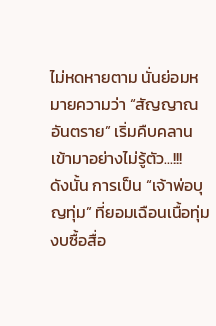ไม่หดหายตาม นั่นย่อมหมายความว่า “สัญญาณอันตราย” เริ่มคืบคลานเข้ามาอย่างไม่รู้ตัว...!!!
ดังนั้น การเป็น “เจ้าพ่อบุญทุ่ม” ที่ยอมเฉือนเนื้อทุ่มงบซื้อสื่อ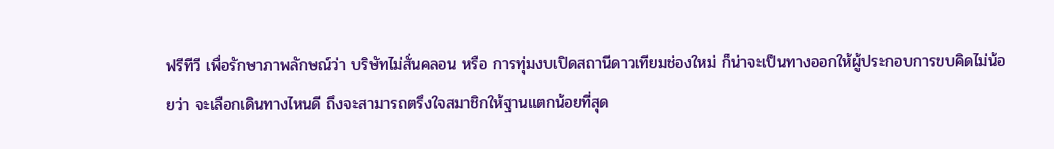ฟรีทีวี เพื่อรักษาภาพลักษณ์ว่า บริษัทไม่สั่นคลอน หรือ การทุ่มงบเปิดสถานีดาวเทียมช่องใหม่ ก็น่าจะเป็นทางออกให้ผู้ประกอบการขบคิดไม่น้อยว่า จะเลือกเดินทางไหนดี ถึงจะสามารถตรึงใจสมาชิกให้ฐานแตกน้อยที่สุด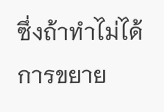ซึ่งถ้าทำไม่ได้ การขยาย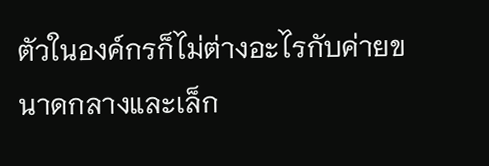ตัวในองค์กรก็ไม่ต่างอะไรกับค่ายขนาดกลางและเล็ก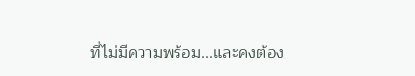ที่ไม่มีความพร้อม...และคงต้อง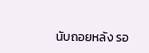นับถอยหลัง รอ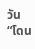วัน “โดน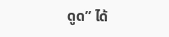ดูด” ได้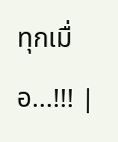ทุกเมื่อ...!!! |